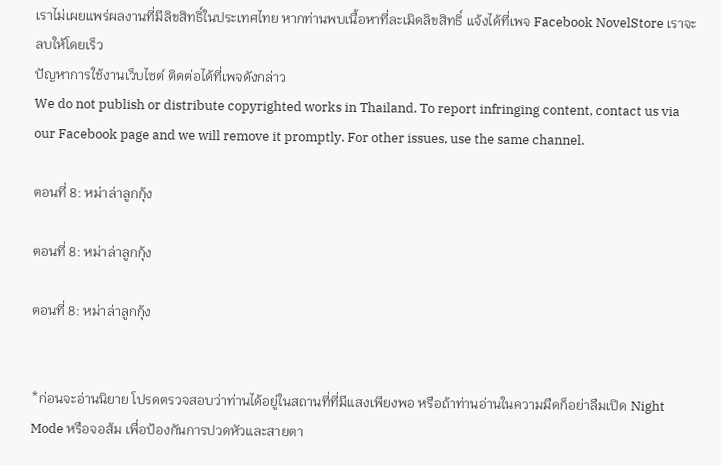เราไม่เผยแพร่ผลงานที่มีลิขสิทธิ์ในประเทศไทย หากท่านพบเนื้อหาที่ละเมิดลิขสิทธิ์ แจ้งได้ที่เพจ Facebook NovelStore เราจะลบให้โดยเร็ว
ปัญหาการใช้งานเว็บไซต์ ติดต่อได้ที่เพจดังกล่าว
We do not publish or distribute copyrighted works in Thailand. To report infringing content, contact us via our Facebook page and we will remove it promptly. For other issues, use the same channel.

ตอนที่ 8: หม่าล่าลูกกุ้ง

ตอนที่ 8: หม่าล่าลูกกุ้ง

ตอนที่ 8: หม่าล่าลูกกุ้ง


*ก่อนจะอ่านนิยาย โปรดตรวจสอบว่าท่านได้อยู่ในสถานที่ที่มีแสงเพียงพอ หรือถ้าท่านอ่านในความมืดก็อย่าลืมเปิด Night Mode หรือจอส้ม เพื่อป้องกันการปวดหัวและสายตา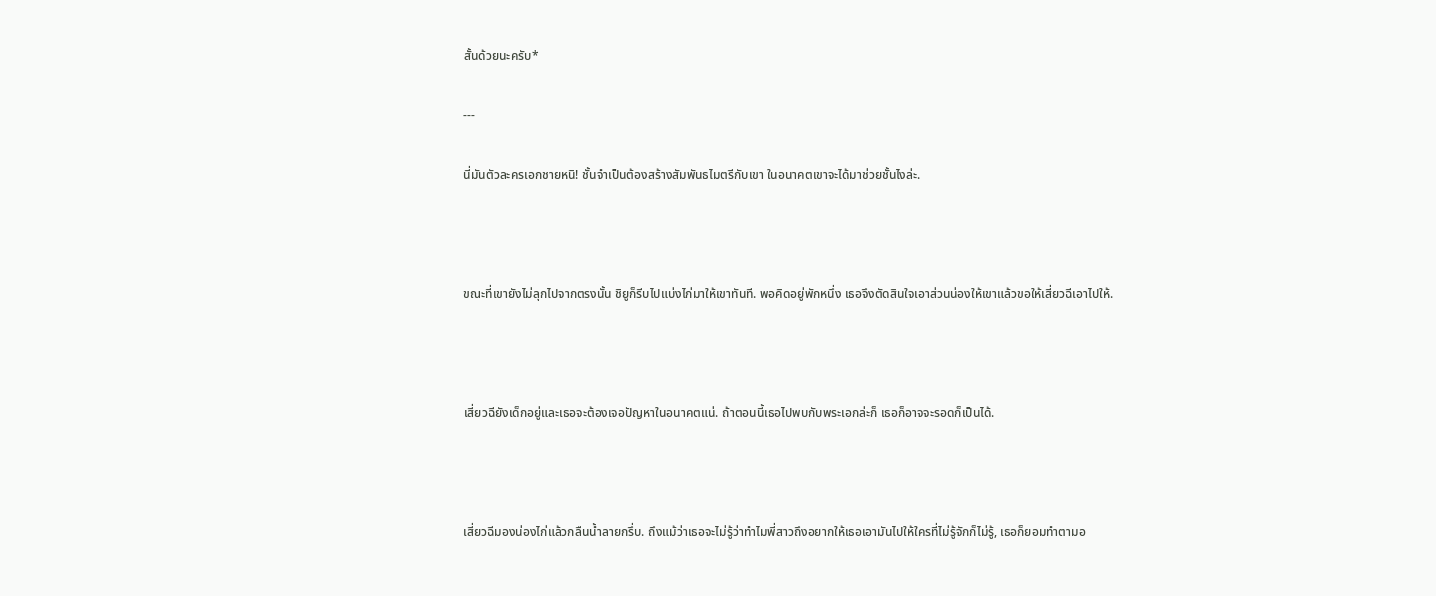สั้นด้วยนะครับ*

---

นี่มันตัวละครเอกชายหนิ! ชั้นจำเป็นต้องสร้างสัมพันธไมตรีกับเขา ในอนาคตเขาจะได้มาช่วยชั้นไงล่ะ.



ขณะที่เขายังไม่ลุกไปจากตรงนั้น ชิยูก็รีบไปแบ่งไก่มาให้เขาทันที. พอคิดอยู่พักหนึ่ง เธอจึงตัดสินใจเอาส่วนน่องให้เขาแล้วขอให้เสี่ยวฉีเอาไปให้.



เสี่ยวฉียังเด็กอยู่และเธอจะต้องเจอปัญหาในอนาคตแน่. ถ้าตอนนี้เธอไปพบกับพระเอกล่ะก็ เธอก็อาจจะรอดก็เป็นได้.



เสี่ยวฉีมองน่องไก่แล้วกลืนน้ำลายกรึ่บ. ถึงแม้ว่าเธอจะไม่รู้ว่าทำไมพี่สาวถึงอยากให้เธอเอามันไปให้ใครที่ไม่รู้จักก็ไม่รู้, เธอก็ยอมทำตามอ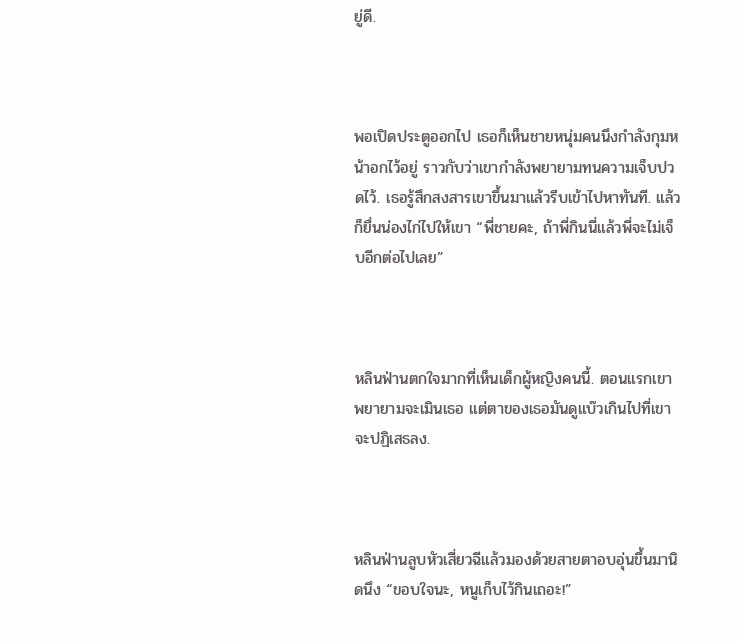ยู่ดี.



พอเปิดประตูออกไป เธอก็เห็นชายหนุ่มคนนึงกำลังกุมหน้าอกไว้อยู่ ราวกับว่าเขากำลังพยายามทนความเจ็บปวดไว้. เธอรู้สึกสงสารเขาขึ้นมาแล้วรีบเข้าไปหาทันที. แล้วก็ยื่นน่องไก่ไปให้เขา “พี่ชายคะ, ถ้าพี่กินนี่แล้วพี่จะไม่เจ็บอีกต่อไปเลย”



หลินฟ่านตกใจมากที่เห็นเด็กผู้หญิงคนนี้. ตอนแรกเขาพยายามจะเมินเธอ แต่ตาของเธอมันดูแบ๊วเกินไปที่เขาจะปฏิเสธลง.



หลินฟ่านลูบหัวเสี่ยวฉีแล้วมองด้วยสายตาอบอุ่นขึ้นมานิดนึง “ขอบใจนะ, หนูเก็บไว้กินเถอะ!”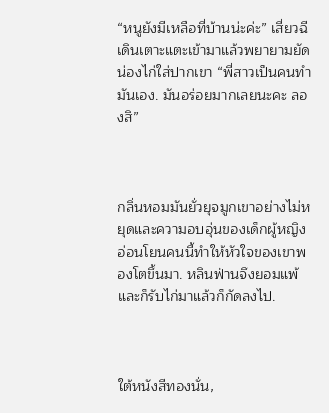“หนูยังมีเหลือที่บ้านน่ะค่ะ” เสี่ยวฉีเดินเตาะแตะเข้ามาแล้วพยายามยัดน่องไก่ใส่ปากเขา “พี่สาวเป็นคนทำมันเอง. มันอร่อยมากเลยนะคะ ลองสิ”



กลิ่นหอมมันยั่วยุจมูกเขาอย่างไม่หยุดและความอบอุ่นของเด็กผู้หญิงอ่อนโยนคนนี้ทำให้หัวใจของเขาพองโตขึ้นมา. หลินฟ่านจึงยอมแพ้และก็รับไก่มาแล้วก็กัดลงไป.



ใต้หนังสีทองนั่น,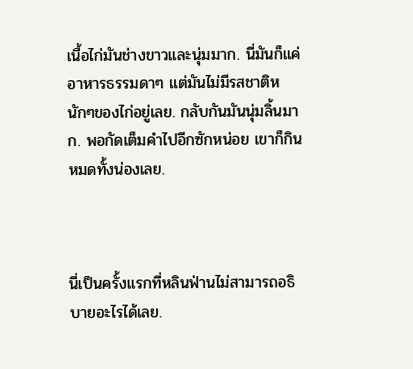เนื้อไก่มันช่างขาวและนุ่มมาก. นี่มันก็แค่อาหารธรรมดาๆ แต่มันไม่มีรสชาติหนักๆของไก่อยู่เลย. กลับกันมันนุ่มลิ้นมาก. พอกัดเต็มคำไปอีกซักหน่อย เขาก็กินหมดทั้งน่องเลย.



นี่เป็นครั้งแรกที่หลินฟ่านไม่สามารถอธิบายอะไรได้เลย.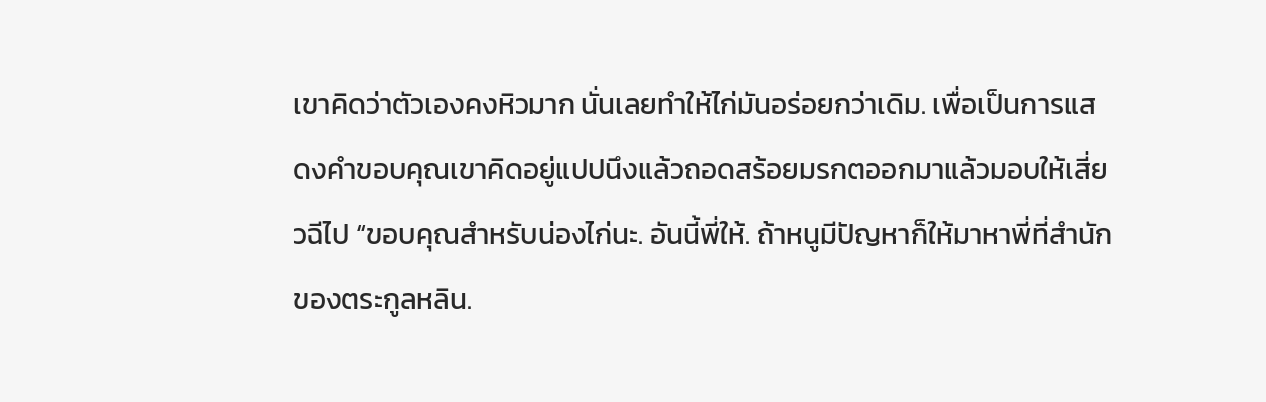เขาคิดว่าตัวเองคงหิวมาก นั่นเลยทำให้ไก่มันอร่อยกว่าเดิม. เพื่อเป็นการแสดงคำขอบคุณเขาคิดอยู่แปปนึงแล้วถอดสร้อยมรกตออกมาแล้วมอบให้เสี่ยวฉีไป “ขอบคุณสำหรับน่องไก่นะ. อันนี้พี่ให้. ถ้าหนูมีปัญหาก็ให้มาหาพี่ที่สำนักของตระกูลหลิน.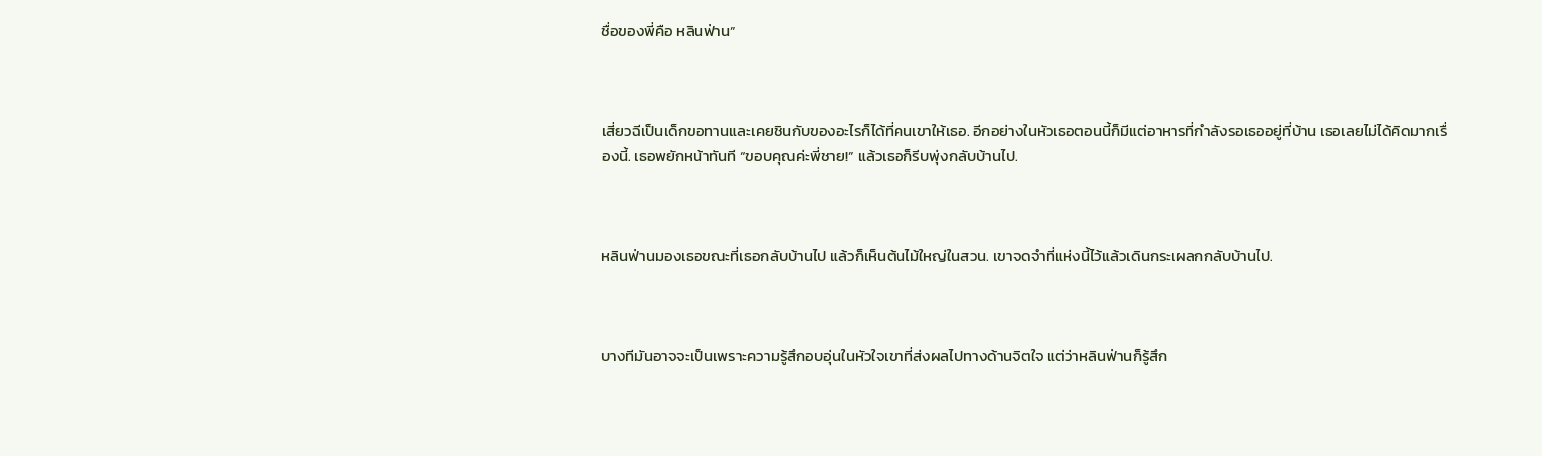ชื่อของพี่คือ หลินฟ่าน”



เสี่ยวฉีเป็นเด็กขอทานและเคยชินกับของอะไรก็ได้ที่คนเขาให้เธอ. อีกอย่างในหัวเธอตอนนี้ก็มีแต่อาหารที่กำลังรอเธออยู่ที่บ้าน เธอเลยไม่ได้คิดมากเรื่องนี้. เธอพยักหน้าทันที “ขอบคุณค่ะพี่ชาย!” แล้วเธอก็รีบพุ่งกลับบ้านไป.



หลินฟ่านมองเธอขณะที่เธอกลับบ้านไป แล้วก็เห็นต้นไม้ใหญ่ในสวน. เขาจดจำที่แห่งนี้ไว้แล้วเดินกระเผลกกลับบ้านไป.



บางทีมันอาจจะเป็นเพราะความรู้สึกอบอุ่นในหัวใจเขาที่ส่งผลไปทางด้านจิตใจ แต่ว่าหลินฟ่านก็รู้สึก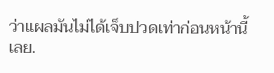ว่าแผลมันไม่ได้เจ็บปวดเท่าก่อนหน้านี้เลย.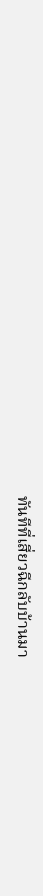ทันทีที่เสี่ยวฉีกลับบ้านมา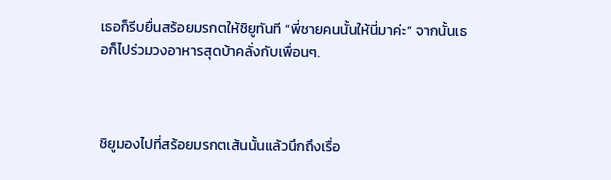เธอก็รีบยื่นสร้อยมรกตให้ชิยูทันที “พี่ชายคนนั้นให้นี่มาค่ะ” จากนั้นเธอก็ไปร่วมวงอาหารสุดบ้าคลั่งกับเพื่อนๆ.



ชิยูมองไปที่สร้อยมรกตเส้นนั้นแล้วนึกถึงเรื่อ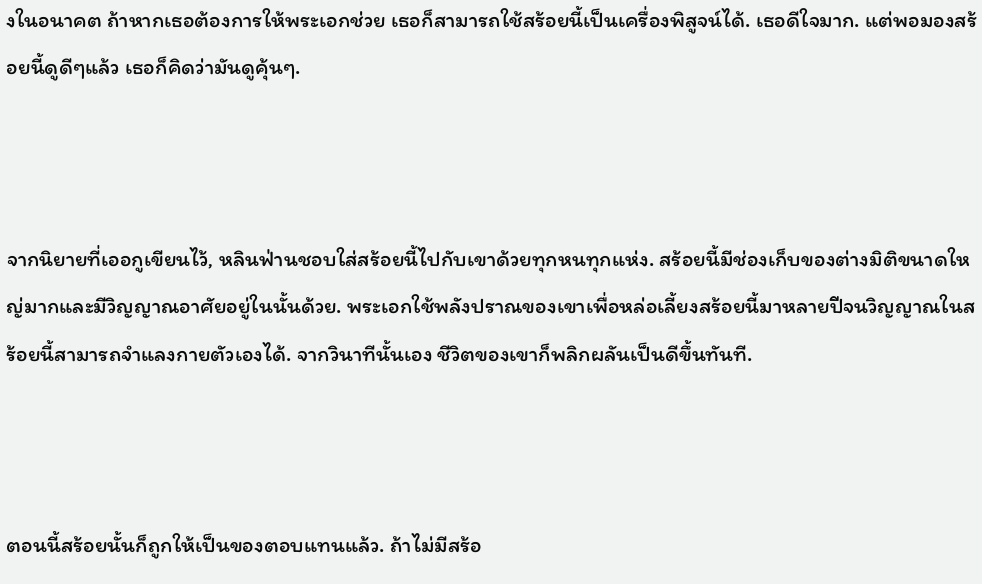งในอนาคต ถ้าหากเธอต้องการให้พระเอกช่วย เธอก็สามารถใช้สร้อยนี้เป็นเครื่องพิสูจน์ได้. เธอดีใจมาก. แต่พอมองสร้อยนี้ดูดีๆแล้ว เธอก็คิดว่ามันดูคุ้นๆ.



จากนิยายที่เออกูเขียนไว้, หลินฟ่านชอบใส่สร้อยนี้ไปกับเขาด้วยทุกหนทุกแห่ง. สร้อยนี้มีช่องเก็บของต่างมิติขนาดใหญ่มากและมีวิญญาณอาศัยอยู่ในนั้นด้วย. พระเอกใช้พลังปราณของเขาเพื่อหล่อเลี้ยงสร้อยนี้มาหลายปีจนวิญญาณในสร้อยนี้สามารถจำแลงกายตัวเองได้. จากวินาทีนั้นเอง ชีวิตของเขาก็พลิกผลันเป็นดีขึ้นทันที.



ตอนนี้สร้อยนั้นก็ถูกให้เป็นของตอบแทนแล้ว. ถ้าไม่มีสร้อ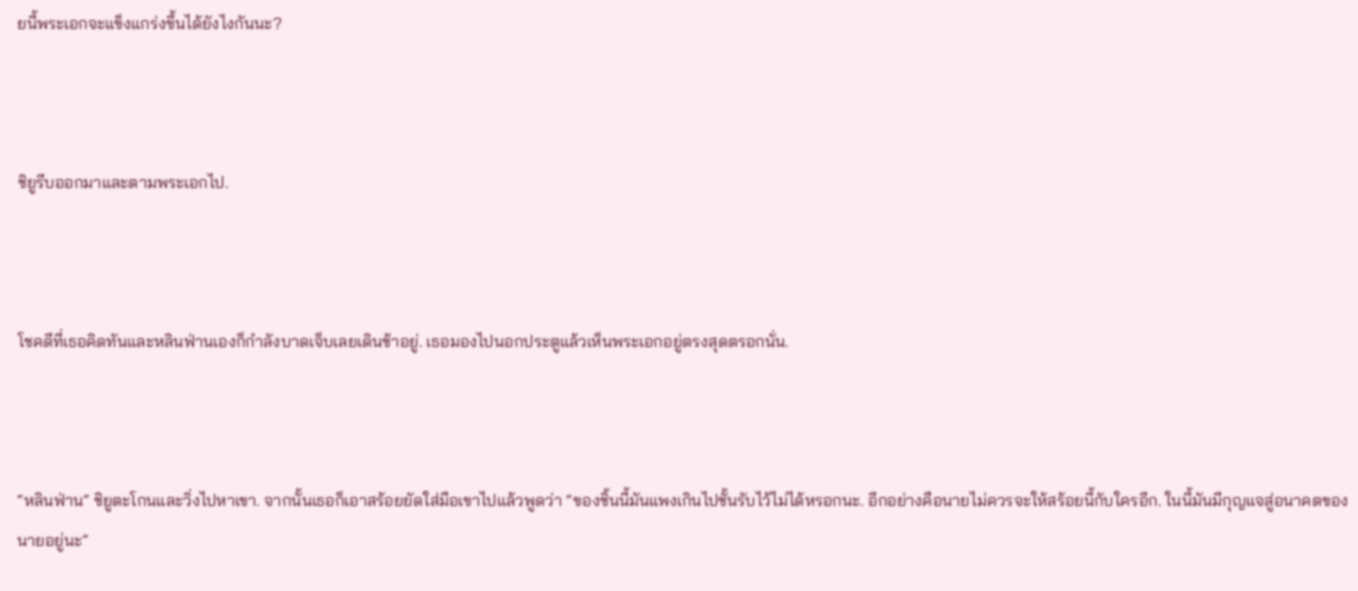ยนี้พระเอกจะแข็งแกร่งขึ้นได้ยังไงกันนะ?



ชิยูรีบออกมาและตามพระเอกไป.



โชคดีที่เธอคิดทันและหลินฟ่านเองก็กำลังบาดเจ็บเลยเดินช้าอยู่. เธอมองไปนอกประตูแล้วเห็นพระเอกอยู่ตรงสุดตรอกนั่น.



“หลินฟ่าน” ชิยูตะโกนและวิ่งไปหาเขา. จากนั้นเธอก็เอาสร้อยยัดใส่มือเขาไปแล้วพูดว่า “ของชิ้นนี้มันแพงเกินไปชั้นรับไว้ไม่ได้หรอกนะ. อีกอย่างคือนายไม่ควรจะให้สร้อยนี้กับใครอีก. ในนี้มันมีกุญแจสู่อนาคตของนายอยู่นะ”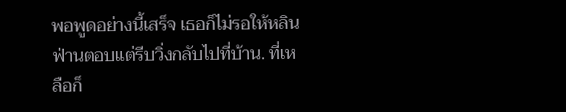พอพูดอย่างนี้เสร็จ เธอก็ไม่รอให้หลินฟ่านตอบแต่รีบวิ่งกลับไปที่บ้าน. ที่เหลือก็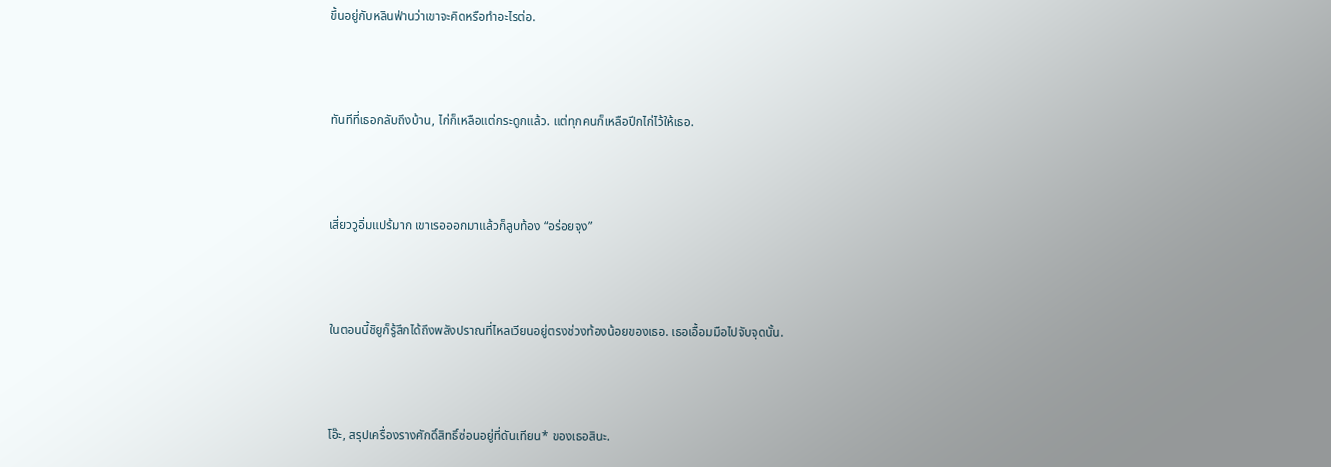ขึ้นอยู่กับหลินฟ่านว่าเขาจะคิดหรือทำอะไรต่อ.



ทันทีที่เธอกลับถึงบ้าน, ไก่ก็เหลือแต่กระดูกแล้ว. แต่ทุกคนก็เหลือปีกไก่ไว้ให้เธอ.



เสี่ยววูอิ่มแปร้มาก เขาเรอออกมาแล้วก็ลูบท้อง “อร่อยจุง”



ในตอนนี้ชิยูก็รู้สึกได้ถึงพลังปราณที่ไหลเวียนอยู่ตรงช่วงท้องน้อยของเธอ. เธอเอื้อมมือไปจับจุดนั้น.



โอ๊ะ, สรุปเครื่องรางศักดิ์สิทธิ์ซ่อนอยู่ที่ดันเทียน* ของเธอสินะ.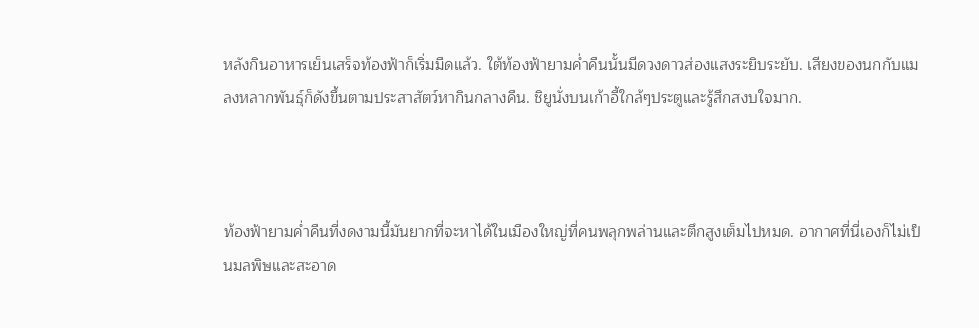หลังกินอาหารเย็นเสร็จท้องฟ้าก็เริ่มมืดแล้ว. ใต้ท้องฟ้ายามค่ำคืนนั้นมีดวงดาวส่องแสงระยิบระยับ. เสียงของนกกับแมลงหลากพันธุ์ก็ดังขึ้นตามประสาสัตว์หากินกลางคืน. ชิยูนั่งบนเก้าอี้ใกล้ๆประตูและรู้สึกสงบใจมาก.



ท้องฟ้ายามค่ำคืนที่งดงามนี้มันยากที่จะหาได้ในเมืองใหญ่ที่คนพลุกพล่านและตึกสูงเต็มไปหมด. อากาศที่นี่เองก็ไม่เป็นมลพิษและสะอาด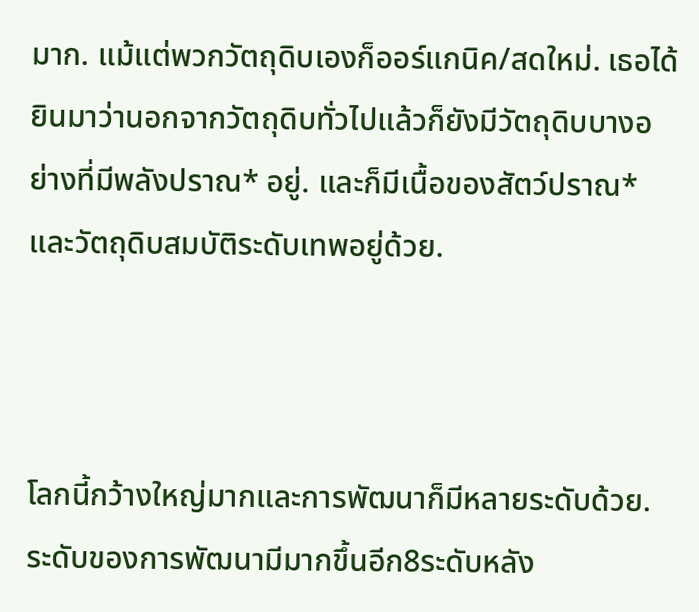มาก. แม้แต่พวกวัตถุดิบเองก็ออร์แกนิค/สดใหม่. เธอได้ยินมาว่านอกจากวัตถุดิบทั่วไปแล้วก็ยังมีวัตถุดิบบางอย่างที่มีพลังปราณ* อยู่. และก็มีเนื้อของสัตว์ปราณ* และวัตถุดิบสมบัติระดับเทพอยู่ด้วย.



โลกนี้กว้างใหญ่มากและการพัฒนาก็มีหลายระดับด้วย. ระดับของการพัฒนามีมากขึ้นอีก8ระดับหลัง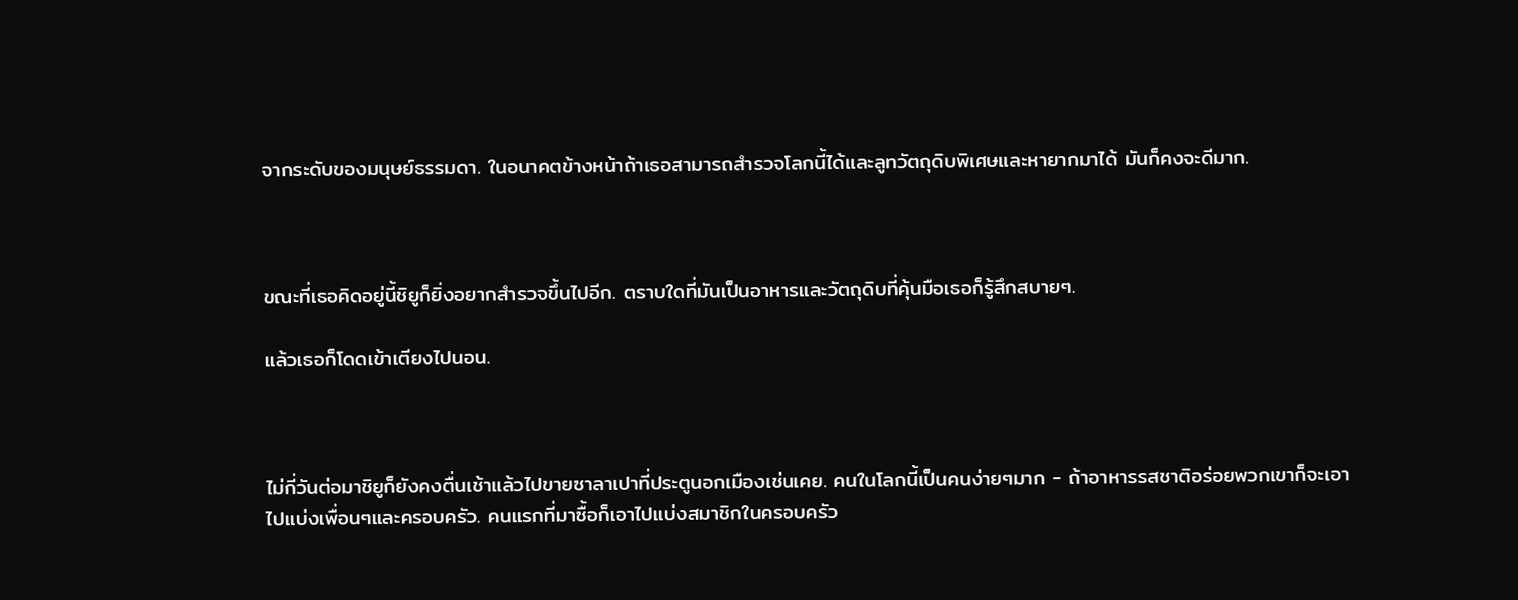จากระดับของมนุษย์ธรรมดา. ในอนาคตข้างหน้าถ้าเธอสามารถสำรวจโลกนี้ได้และลูทวัตถุดิบพิเศษและหายากมาได้ มันก็คงจะดีมาก.



ขณะที่เธอคิดอยู่นี้ชิยูก็ยิ่งอยากสำรวจขึ้นไปอีก. ตราบใดที่มันเป็นอาหารและวัตถุดิบที่คุ้นมือเธอก็รู้สึกสบายๆ.

แล้วเธอก็โดดเข้าเตียงไปนอน.



ไม่กี่วันต่อมาชิยูก็ยังคงตื่นเช้าแล้วไปขายซาลาเปาที่ประตูนอกเมืองเช่นเคย. คนในโลกนี้เป็นคนง่ายๆมาก - ถ้าอาหารรสชาติอร่อยพวกเขาก็จะเอาไปแบ่งเพื่อนๆและครอบครัว. คนแรกที่มาซื้อก็เอาไปแบ่งสมาชิกในครอบครัว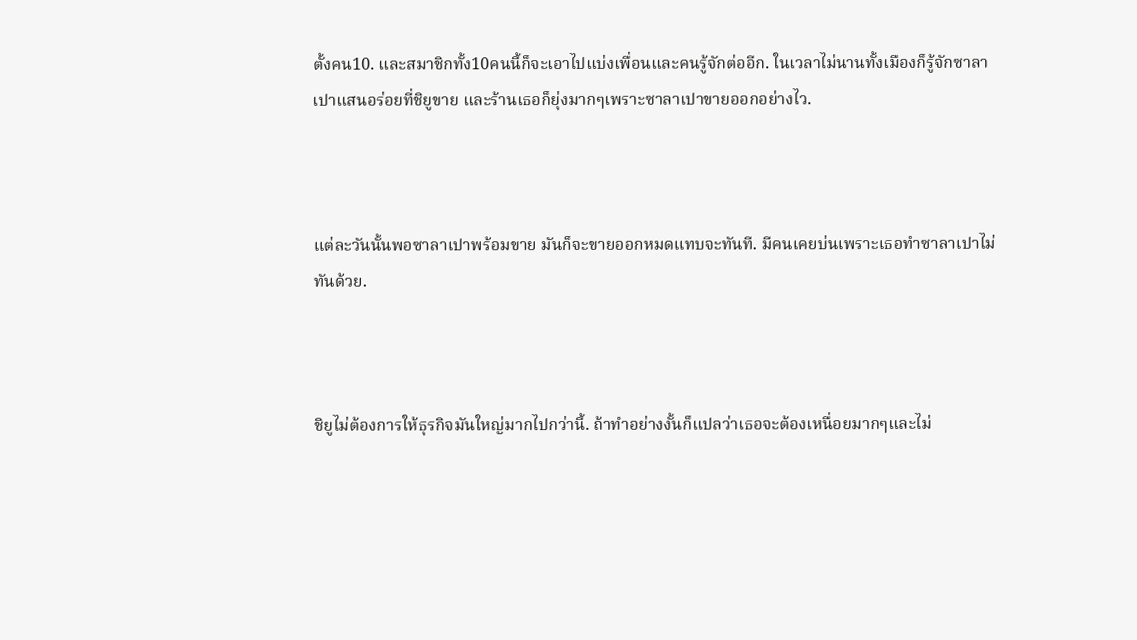ตั้งคน10. และสมาชิกทั้ง10คนนี้ก็จะเอาไปแบ่งเพื่อนและคนรู้จักต่ออีก. ในเวลาไม่นานทั้งเมืองก็รู้จักซาลาเปาแสนอร่อยที่ชิยูขาย และร้านเธอก็ยุ่งมากๆเพราะซาลาเปาขายออกอย่างไว.



แต่ละวันนั้นพอซาลาเปาพร้อมขาย มันก็จะขายออกหมดแทบจะทันที. มีคนเคยบ่นเพราะเธอทำซาลาเปาไม่ทันด้วย.



ชิยูไม่ต้องการให้ธุรกิจมันใหญ่มากไปกว่านี้. ถ้าทำอย่างงั้นก็แปลว่าเธอจะต้องเหนื่อยมากๆและไม่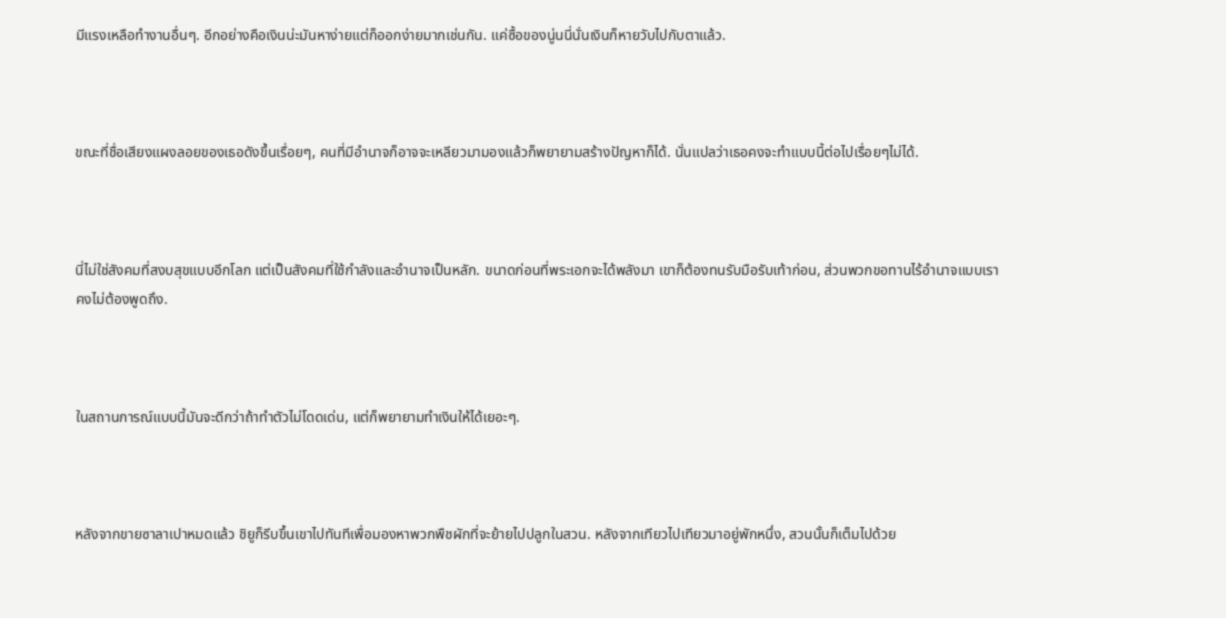มีแรงเหลือทำงานอื่นๆ. อีกอย่างคือเงินน่ะมันหาง่ายแต่ก็ออกง่ายมากเช่นกัน. แค่ซื้อของนู่นนี่นั่นเงินก็หายวับไปกับตาแล้ว.



ขณะที่ชื่อเสียงแผงลอยของเธอดังขึ้นเรื่อยๆ, คนที่มีอำนาจก็อาจจะเหลียวมามองแล้วก็พยายามสร้างปัญหาก็ได้. นั่นแปลว่าเธอคงจะทำแบบนี้ต่อไปเรื่อยๆไม่ได้.



นี่ไม่ใช่สังคมที่สงบสุขแบบอีกโลก แต่เป็นสังคมที่ใช้กำลังและอำนาจเป็นหลัก. ขนาดก่อนที่พระเอกจะได้พลังมา เขาก็ต้องทนรับมือรับเท้าก่อน, ส่วนพวกขอทานไร้อำนาจแบบเราคงไม่ต้องพูดถึง.



ในสถานการณ์แบบนี้มันจะดีกว่าถ้าทำตัวไม่โดดเด่น, แต่ก็พยายามทำเงินให้ได้เยอะๆ.



หลังจากขายซาลาเปาหมดแล้ว ชิยูก็รีบขึ้นเขาไปทันทีเพื่อมองหาพวกพืชผักที่จะย้ายไปปลูกในสวน. หลังจากเทียวไปเทียวมาอยู่พักหนึ่ง, สวนนั้นก็เต็มไปด้วย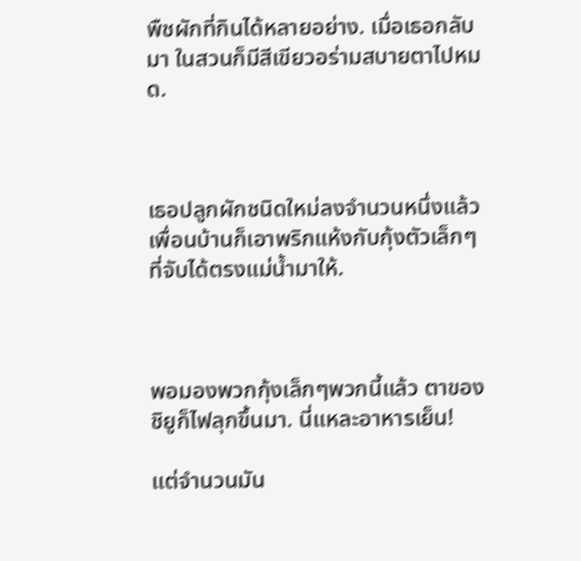พืชผักที่กินได้หลายอย่าง. เมื่อเธอกลับมา ในสวนก็มีสีเขียวอร่ามสบายตาไปหมด.



เธอปลูกผักชนิดใหม่ลงจำนวนหนึ่งแล้วเพื่อนบ้านก็เอาพริกแห้งกับกุ้งตัวเล็กๆที่จับได้ตรงแม่น้ำมาให้.



พอมองพวกกุ้งเล็กๆพวกนี้แล้ว ตาของชิยูก็ไฟลุกขึ้นมา. นี่แหละอาหารเย็น!

แต่จำนวนมัน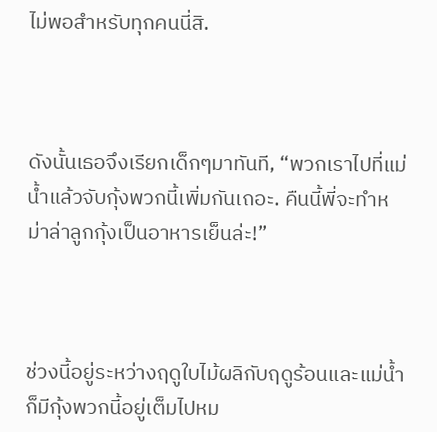ไม่พอสำหรับทุกคนนี่สิ.



ดังนั้นเธอจึงเรียกเด็กๆมาทันที, “พวกเราไปที่แม่น้ำแล้วจับกุ้งพวกนี้เพิ่มกันเถอะ. คืนนี้พี่จะทำหม่าล่าลูกกุ้งเป็นอาหารเย็นล่ะ!”



ช่วงนี้อยู่ระหว่างฤดูใบไม้ผลิกับฤดูร้อนและแม่น้ำก็มีกุ้งพวกนี้อยู่เต็มไปหม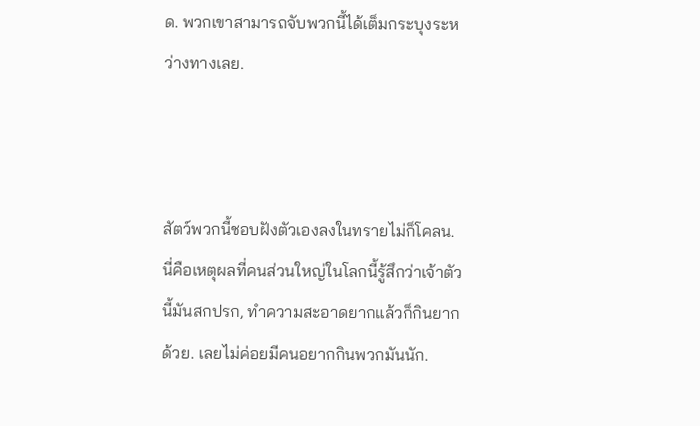ด. พวกเขาสามารถจับพวกนี้ได้เต็มกระบุงระหว่างทางเลย.



สัตว์พวกนี้ชอบฝังตัวเองลงในทรายไม่ก็โคลน. นี่คือเหตุผลที่คนส่วนใหญ่ในโลกนี้รู้สึกว่าเจ้าตัวนี้มันสกปรก, ทำความสะอาดยากแล้วก็กินยากด้วย. เลยไม่ค่อยมีคนอยากกินพวกมันนัก.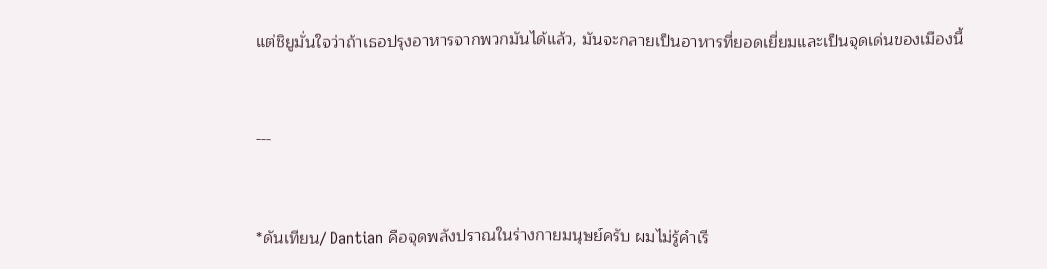แต่ชิยูมั่นใจว่าถ้าเธอปรุงอาหารจากพวกมันได้แล้ว, มันจะกลายเป็นอาหารที่ยอดเยี่ยมและเป็นจุดเด่นของเมืองนี้



---



*ดันเทียน/ Dantian คือจุดพลังปราณในร่างกายมนุษย์ครับ ผมไม่รู้คำเรี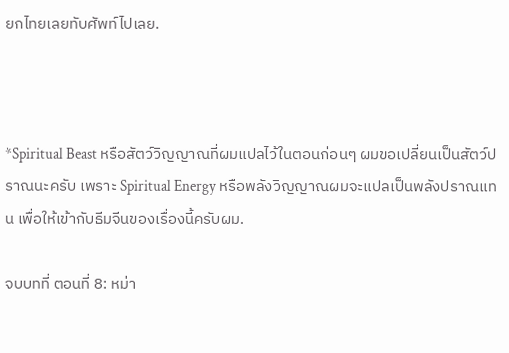ยกไทยเลยทับศัพท์ไปเลย.



*Spiritual Beast หรือสัตว์วิญญาณที่ผมแปลไว้ในตอนก่อนๆ ผมขอเปลี่ยนเป็นสัตว์ปราณนะครับ เพราะ Spiritual Energy หรือพลังวิญญาณผมจะแปลเป็นพลังปราณแทน เพื่อให้เข้ากับธีมจีนของเรื่องนี้ครับผม.

จบบทที่ ตอนที่ 8: หม่า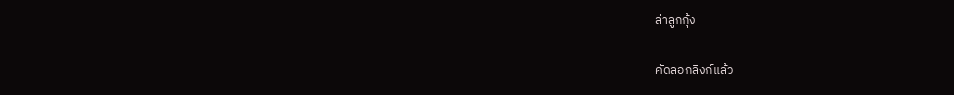ล่าลูกกุ้ง

คัดลอกลิงก์แล้ว